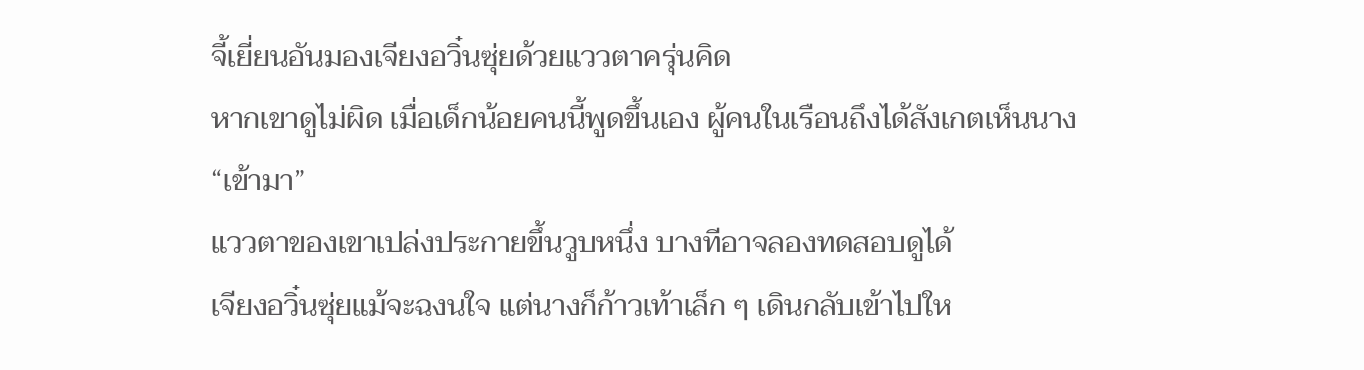จี้เยี่ยนอันมองเจียงอวิ๋นซุ่ยด้วยแววตาครุ่นคิด
หากเขาดูไม่ผิด เมื่อเด็กน้อยคนนี้พูดขึ้นเอง ผู้คนในเรือนถึงได้สังเกตเห็นนาง
“เข้ามา”
แววตาของเขาเปล่งประกายขึ้นวูบหนึ่ง บางทีอาจลองทดสอบดูได้
เจียงอวิ๋นซุ่ยแม้จะฉงนใจ แต่นางก็ก้าวเท้าเล็ก ๆ เดินกลับเข้าไปให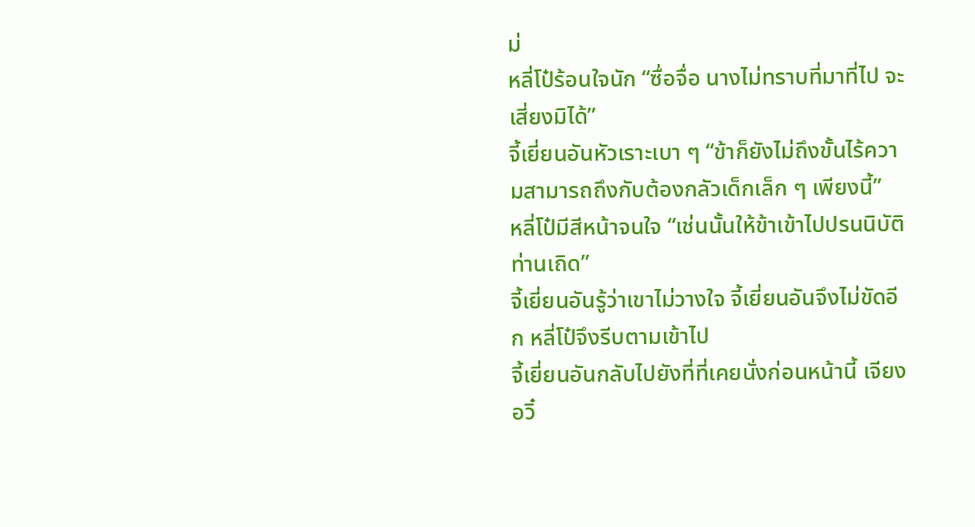ม่
หลี่โป๋ร้อนใจนัก “ซื่อจื่อ นางไม่ทราบที่มาที่ไป จะเสี่ยงมิได้”
จี้เยี่ยนอันหัวเราะเบา ๆ “ข้าก็ยังไม่ถึงขั้นไร้ความสามารถถึงกับต้องกลัวเด็กเล็ก ๆ เพียงนี้”
หลี่โป๋มีสีหน้าจนใจ “เช่นนั้นให้ข้าเข้าไปปรนนิบัติท่านเถิด”
จี้เยี่ยนอันรู้ว่าเขาไม่วางใจ จี้เยี่ยนอันจึงไม่ขัดอีก หลี่โป๋จึงรีบตามเข้าไป
จี้เยี่ยนอันกลับไปยังที่ที่เคยนั่งก่อนหน้านี้ เจียงอวิ๋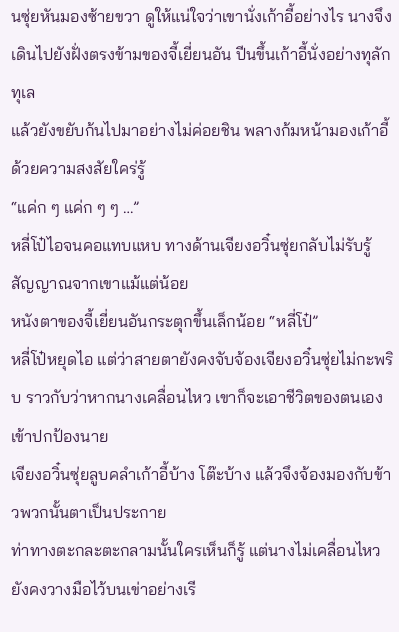นซุ่ยหันมองซ้ายขวา ดูให้แน่ใจว่าเขานั่งเก้าอี้อย่างไร นางจึงเดินไปยังฝั่งตรงข้ามของจี้เยี่ยนอัน ปีนขึ้นเก้าอี้นั่งอย่างทุลักทุเล
แล้วยังขยับก้นไปมาอย่างไม่ค่อยชิน พลางก้มหน้ามองเก้าอี้ด้วยความสงสัยใคร่รู้
“แค่ก ๆ แค่ก ๆ ๆ …”
หลี่โป๋ไอจนคอแทบแหบ ทางด้านเจียงอวิ๋นซุ่ยกลับไม่รับรู้สัญญาณจากเขาแม้แต่น้อย
หนังตาของจี้เยี่ยนอันกระตุกขึ้นเล็กน้อย “หลี่โป๋”
หลี่โป๋หยุดไอ แต่ว่าสายตายังคงจับจ้องเจียงอวิ๋นซุ่ยไม่กะพริบ ราวกับว่าหากนางเคลื่อนไหว เขาก็จะเอาชีวิตของตนเองเข้าปกป้องนาย
เจียงอวิ๋นซุ่ยลูบคลำเก้าอี้บ้าง โต๊ะบ้าง แล้วจึงจ้องมองกับข้าวพวกนั้นตาเป็นประกาย
ท่าทางตะกละตะกลามนั้นใครเห็นก็รู้ แต่นางไม่เคลื่อนไหว ยังคงวางมือไว้บนเข่าอย่างเรี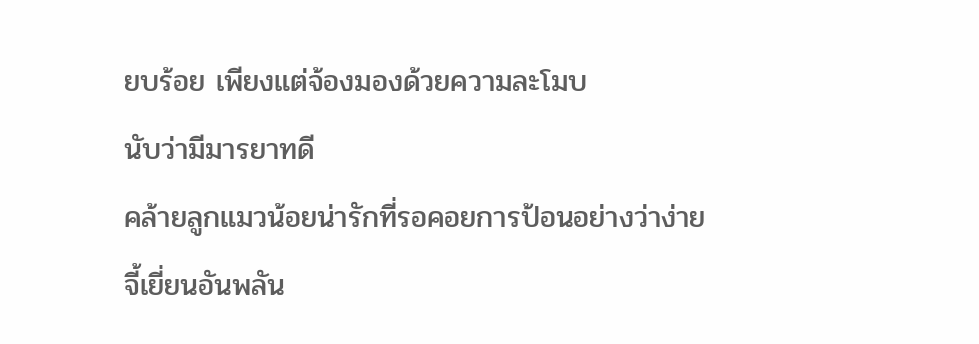ยบร้อย เพียงแต่จ้องมองด้วยความละโมบ
นับว่ามีมารยาทดี
คล้ายลูกแมวน้อยน่ารักที่รอคอยการป้อนอย่างว่าง่าย
จี้เยี่ยนอันพลัน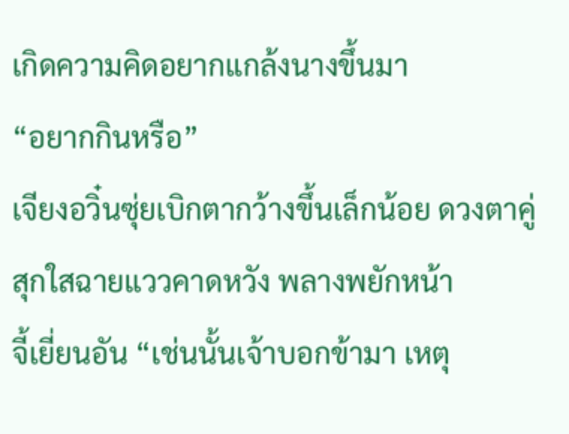เกิดความคิดอยากแกล้งนางขึ้นมา
“อยากกินหรือ”
เจียงอวิ๋นซุ่ยเบิกตากว้างขึ้นเล็กน้อย ดวงตาคู่สุกใสฉายแววคาดหวัง พลางพยักหน้า
จี้เยี่ยนอัน “เช่นนั้นเจ้าบอกข้ามา เหตุ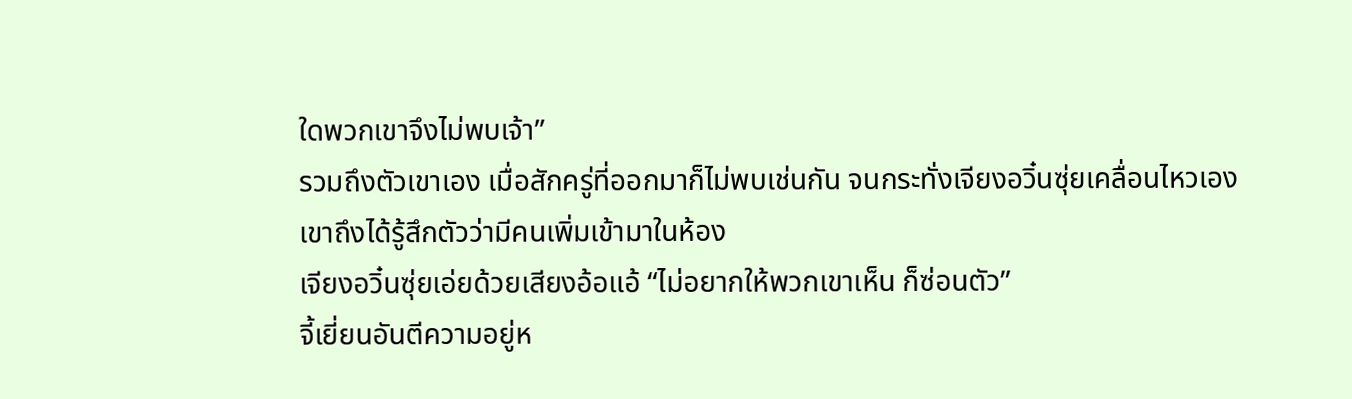ใดพวกเขาจึงไม่พบเจ้า”
รวมถึงตัวเขาเอง เมื่อสักครู่ที่ออกมาก็ไม่พบเช่นกัน จนกระทั่งเจียงอวิ๋นซุ่ยเคลื่อนไหวเอง เขาถึงได้รู้สึกตัวว่ามีคนเพิ่มเข้ามาในห้อง
เจียงอวิ๋นซุ่ยเอ่ยด้วยเสียงอ้อแอ้ “ไม่อยากให้พวกเขาเห็น ก็ซ่อนตัว”
จี้เยี่ยนอันตีความอยู่ห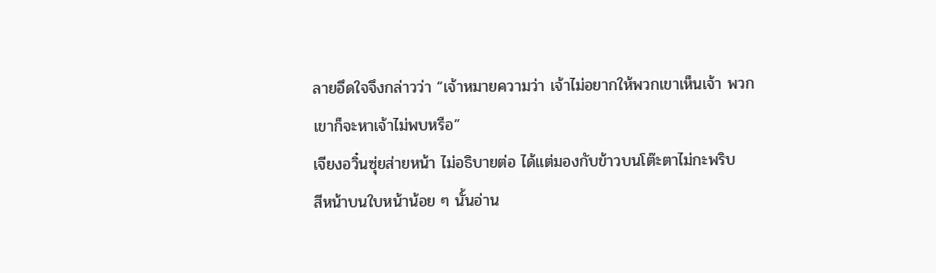ลายอึดใจจึงกล่าวว่า “เจ้าหมายความว่า เจ้าไม่อยากให้พวกเขาเห็นเจ้า พวกเขาก็จะหาเจ้าไม่พบหรือ”
เจียงอวิ๋นซุ่ยส่ายหน้า ไม่อธิบายต่อ ได้แต่มองกับข้าวบนโต๊ะตาไม่กะพริบ
สีหน้าบนใบหน้าน้อย ๆ นั้นอ่าน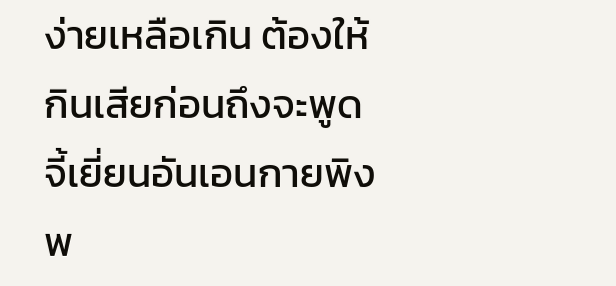ง่ายเหลือเกิน ต้องให้กินเสียก่อนถึงจะพูด
จี้เยี่ยนอันเอนกายพิงพ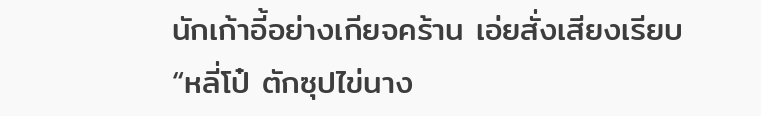นักเก้าอี้อย่างเกียจคร้าน เอ่ยสั่งเสียงเรียบ “หลี่โป๋ ตักซุปไข่นาง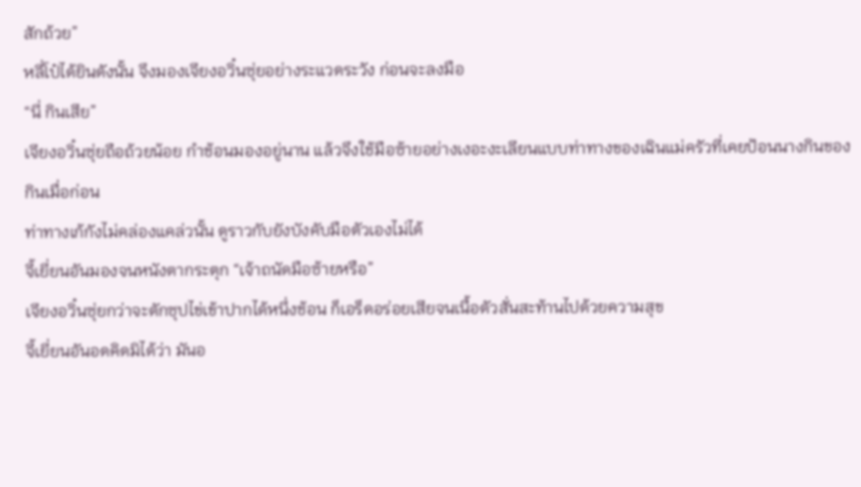สักถ้วย”
หลี่โป๋ได้ยินดังนั้น จึงมองเจียงอวิ๋นซุ่ยอย่างระแวดระวัง ก่อนจะลงมือ
“นี่ กินเสีย”
เจียงอวิ๋นซุ่ยถือถ้วยน้อย กำช้อนมองอยู่นาน แล้วจึงใช้มือซ้ายอย่างเงอะงะเลียนแบบท่าทางของเฉินแม่ครัวที่เคยป้อนนางกินของกินเมื่อก่อน
ท่าทางเก้กังไม่คล่องแคล่วนั้น ดูราวกับยังบังคับมือตัวเองไม่ได้
จี้เยี่ยนอันมองจนหนังตากระตุก “เจ้าถนัดมือซ้ายหรือ”
เจียงอวิ๋นซุ่ยกว่าจะตักซุปไข่เข้าปากได้หนึ่งช้อน ก็เอร็ดอร่อยเสียจนเนื้อตัวสั่นสะท้านไปด้วยความสุข
จี้เยี่ยนอันอดคิดมิได้ว่า มันอ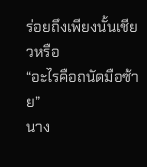ร่อยถึงเพียงนั้นเชียวหรือ
“อะไรคือถนัดมือซ้าย”
นาง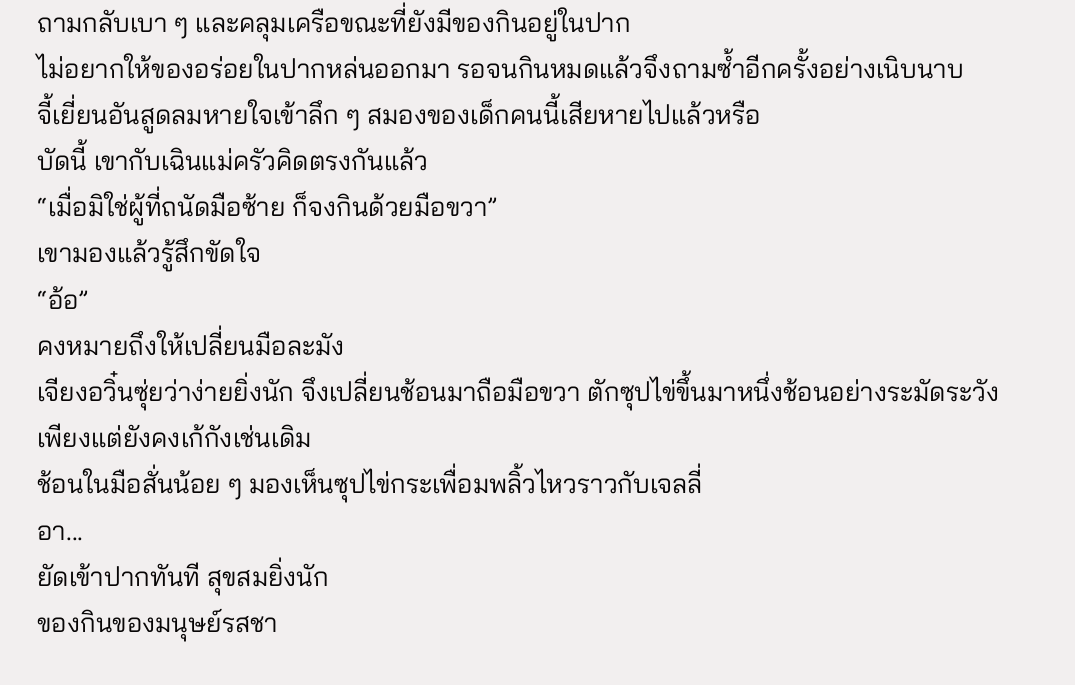ถามกลับเบา ๆ และคลุมเครือขณะที่ยังมีของกินอยู่ในปาก
ไม่อยากให้ของอร่อยในปากหล่นออกมา รอจนกินหมดแล้วจึงถามซ้ำอีกครั้งอย่างเนิบนาบ
จี้เยี่ยนอันสูดลมหายใจเข้าลึก ๆ สมองของเด็กคนนี้เสียหายไปแล้วหรือ
บัดนี้ เขากับเฉินแม่ครัวคิดตรงกันแล้ว
“เมื่อมิใช่ผู้ที่ถนัดมือซ้าย ก็จงกินด้วยมือขวา”
เขามองแล้วรู้สึกขัดใจ
“อ้อ”
คงหมายถึงให้เปลี่ยนมือละมัง
เจียงอวิ๋นซุ่ยว่าง่ายยิ่งนัก จึงเปลี่ยนช้อนมาถือมือขวา ตักซุปไข่ขึ้นมาหนึ่งช้อนอย่างระมัดระวัง เพียงแต่ยังคงเก้กังเช่นเดิม
ช้อนในมือสั่นน้อย ๆ มองเห็นซุปไข่กระเพื่อมพลิ้วไหวราวกับเจลลี่
อา...
ยัดเข้าปากทันที สุขสมยิ่งนัก
ของกินของมนุษย์รสชา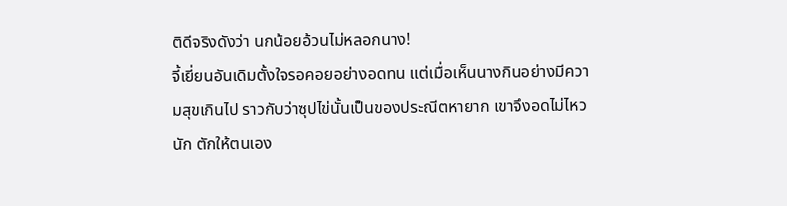ติดีจริงดังว่า นกน้อยอ้วนไม่หลอกนาง!
จี้เยี่ยนอันเดิมตั้งใจรอคอยอย่างอดทน แต่เมื่อเห็นนางกินอย่างมีความสุขเกินไป ราวกับว่าซุปไข่นั้นเป็นของประณีตหายาก เขาจึงอดไม่ไหวนัก ตักให้ตนเอง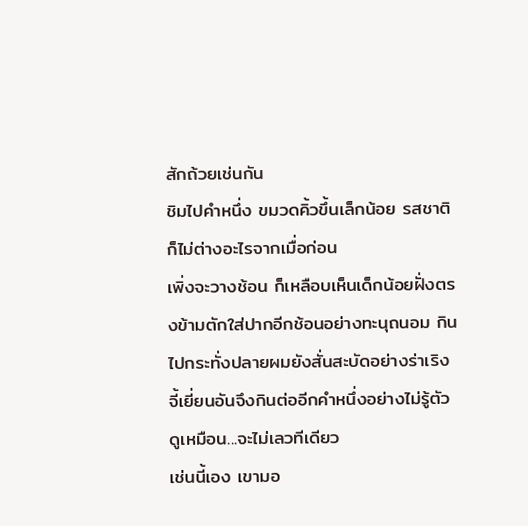สักถ้วยเช่นกัน
ชิมไปคำหนึ่ง ขมวดคิ้วขึ้นเล็กน้อย รสชาติก็ไม่ต่างอะไรจากเมื่อก่อน
เพิ่งจะวางช้อน ก็เหลือบเห็นเด็กน้อยฝั่งตรงข้ามตักใส่ปากอีกช้อนอย่างทะนุถนอม กินไปกระทั่งปลายผมยังสั่นสะบัดอย่างร่าเริง
จี้เยี่ยนอันจึงกินต่ออีกคำหนึ่งอย่างไม่รู้ตัว
ดูเหมือน...จะไม่เลวทีเดียว
เช่นนี้เอง เขามอ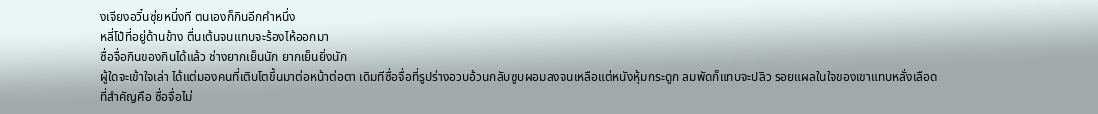งเจียงอวิ๋นซุ่ยหนึ่งที ตนเองก็กินอีกคำหนึ่ง
หลี่โป๋ที่อยู่ด้านข้าง ตื่นเต้นจนแทบจะร้องไห้ออกมา
ซื่อจื่อกินของกินได้แล้ว ช่างยากเย็นนัก ยากเย็นยิ่งนัก
ผู้ใดจะเข้าใจเล่า ได้แต่มองคนที่เติบโตขึ้นมาต่อหน้าต่อตา เดิมทีซื่อจื่อที่รูปร่างอวบอ้วนกลับซูบผอมลงจนเหลือแต่หนังหุ้มกระดูก ลมพัดก็แทบจะปลิว รอยแผลในใจของเขาแทบหลั่งเลือด
ที่สำคัญคือ ซื่อจื่อไม่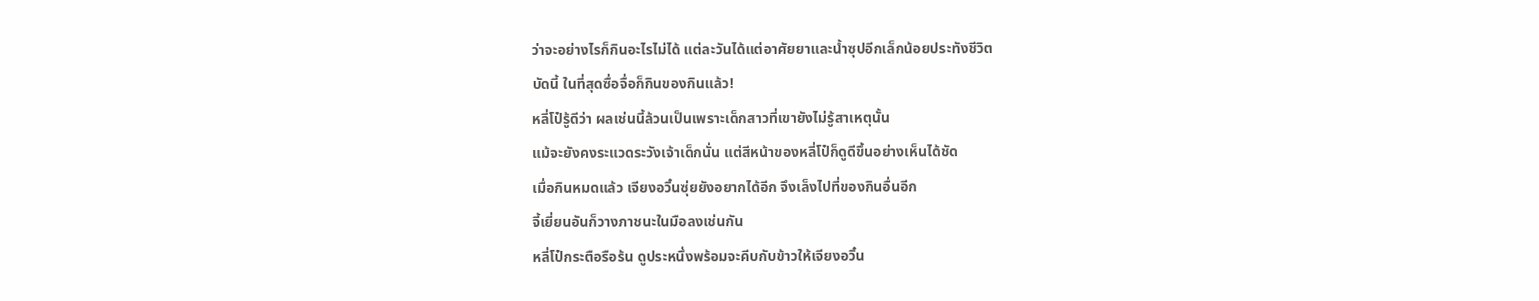ว่าจะอย่างไรก็กินอะไรไม่ได้ แต่ละวันได้แต่อาศัยยาและน้ำซุปอีกเล็กน้อยประทังชีวิต
บัดนี้ ในที่สุดซื่อจื่อก็กินของกินแล้ว!
หลี่โป๋รู้ดีว่า ผลเช่นนี้ล้วนเป็นเพราะเด็กสาวที่เขายังไม่รู้สาเหตุนั้น
แม้จะยังคงระแวดระวังเจ้าเด็กนั่น แต่สีหน้าของหลี่โป๋ก็ดูดีขึ้นอย่างเห็นได้ชัด
เมื่อกินหมดแล้ว เจียงอวิ๋นซุ่ยยังอยากได้อีก จึงเล็งไปที่ของกินอื่นอีก
จี้เยี่ยนอันก็วางภาชนะในมือลงเช่นกัน
หลี่โป๋กระตือรือร้น ดูประหนึ่งพร้อมจะคีบกับข้าวให้เจียงอวิ๋น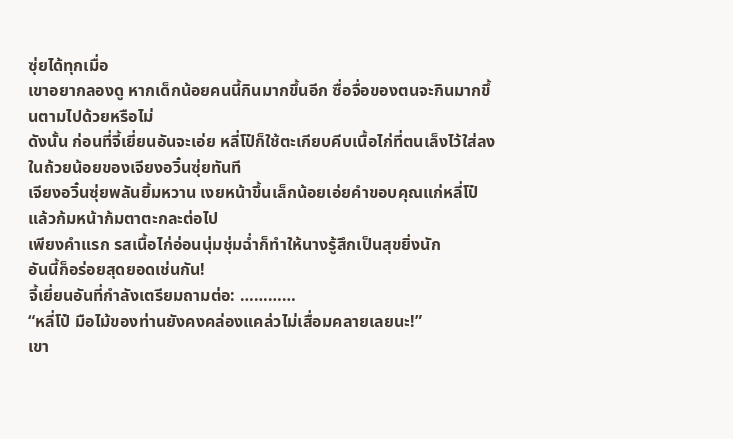ซุ่ยได้ทุกเมื่อ
เขาอยากลองดู หากเด็กน้อยคนนี้กินมากขึ้นอีก ซื่อจื่อของตนจะกินมากขึ้นตามไปด้วยหรือไม่
ดังนั้น ก่อนที่จี้เยี่ยนอันจะเอ่ย หลี่โป๋ก็ใช้ตะเกียบคีบเนื้อไก่ที่ตนเล็งไว้ใส่ลงในถ้วยน้อยของเจียงอวิ๋นซุ่ยทันที
เจียงอวิ๋นซุ่ยพลันยิ้มหวาน เงยหน้าขึ้นเล็กน้อยเอ่ยคำขอบคุณแก่หลี่โป๋ แล้วก้มหน้าก้มตาตะกละต่อไป
เพียงคำแรก รสเนื้อไก่อ่อนนุ่มชุ่มฉ่ำก็ทำให้นางรู้สึกเป็นสุขยิ่งนัก
อันนี้ก็อร่อยสุดยอดเช่นกัน!
จี้เยี่ยนอันที่กำลังเตรียมถามต่อ: …………
“หลี่โป๋ มือไม้ของท่านยังคงคล่องแคล่วไม่เสื่อมคลายเลยนะ!”
เขา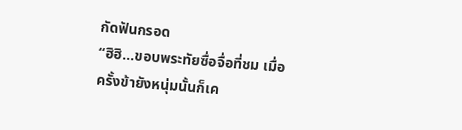กัดฟันกรอด
“ฮิฮิ...ขอบพระทัยซื่อจื่อที่ชม เมื่อครั้งข้ายังหนุ่มนั้นก็เค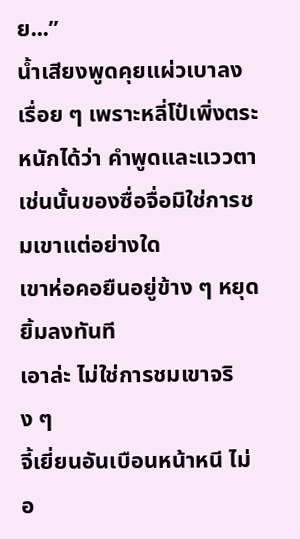ย...”
น้ำเสียงพูดคุยแผ่วเบาลงเรื่อย ๆ เพราะหลี่โป๋เพิ่งตระหนักได้ว่า คำพูดและแววตาเช่นนั้นของซื่อจื่อมิใช่การชมเขาแต่อย่างใด
เขาห่อคอยืนอยู่ข้าง ๆ หยุดยิ้มลงทันที
เอาล่ะ ไม่ใช่การชมเขาจริง ๆ
จี้เยี่ยนอันเบือนหน้าหนี ไม่อ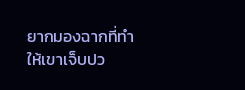ยากมองฉากที่ทำให้เขาเจ็บปว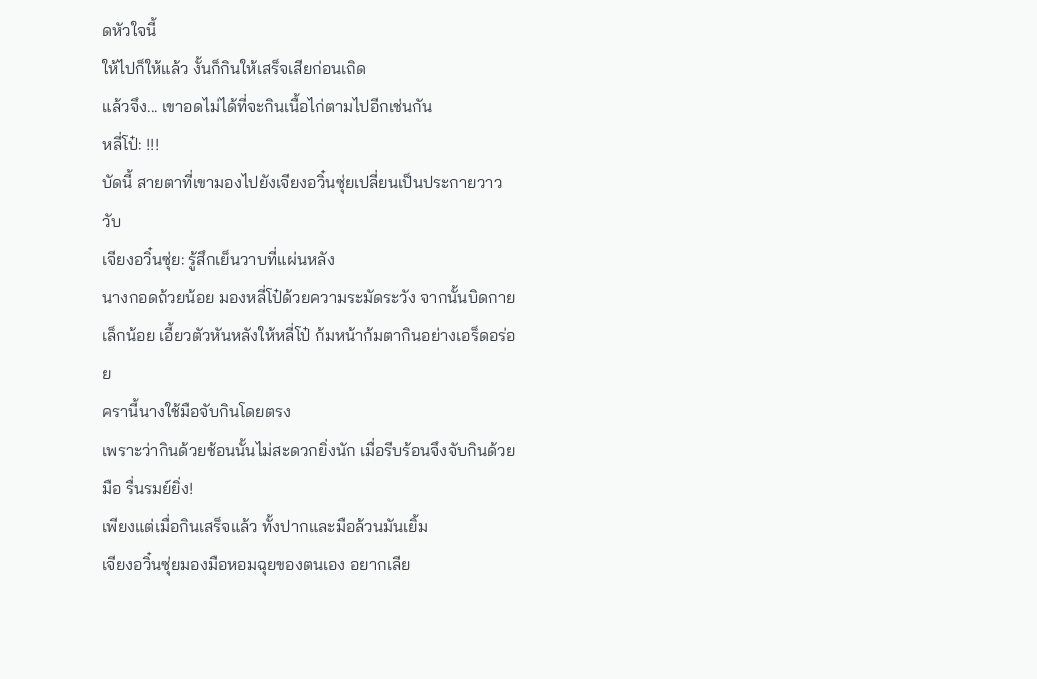ดหัวใจนี้
ให้ไปก็ให้แล้ว งั้นก็กินให้เสร็จเสียก่อนเถิด
แล้วจึง... เขาอดไม่ได้ที่จะกินเนื้อไก่ตามไปอีกเช่นกัน
หลี่โป๋: !!!
บัดนี้ สายตาที่เขามองไปยังเจียงอวิ๋นซุ่ยเปลี่ยนเป็นประกายวาววับ
เจียงอวิ๋นซุ่ย: รู้สึกเย็นวาบที่แผ่นหลัง
นางกอดถ้วยน้อย มองหลี่โป๋ด้วยความระมัดระวัง จากนั้นบิดกายเล็กน้อย เอี้ยวตัวหันหลังให้หลี่โป๋ ก้มหน้าก้มตากินอย่างเอร็ดอร่อย
ครานี้นางใช้มือจับกินโดยตรง
เพราะว่ากินด้วยช้อนนั้นไม่สะดวกยิ่งนัก เมื่อรีบร้อนจึงจับกินด้วยมือ รื่นรมย์ยิ่ง!
เพียงแต่เมื่อกินเสร็จแล้ว ทั้งปากและมือล้วนมันเยิ้ม
เจียงอวิ๋นซุ่ยมองมือหอมฉุยของตนเอง อยากเลีย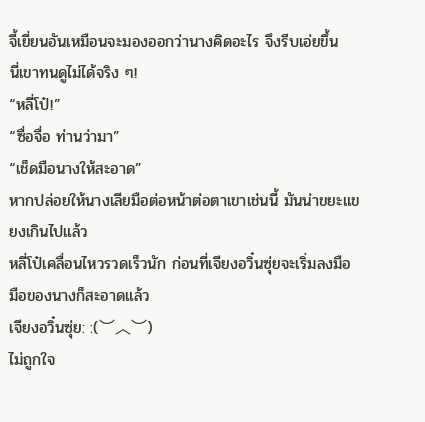จี้เยี่ยนอันเหมือนจะมองออกว่านางคิดอะไร จึงรีบเอ่ยขึ้น
นี่เขาทนดูไม่ได้จริง ๆ!
“หลี่โป๋!”
“ซื่อจื่อ ท่านว่ามา”
“เช็ดมือนางให้สะอาด”
หากปล่อยให้นางเลียมือต่อหน้าต่อตาเขาเช่นนี้ มันน่าขยะแขยงเกินไปแล้ว
หลี่โป๋เคลื่อนไหวรวดเร็วนัก ก่อนที่เจียงอวิ๋นซุ่ยจะเริ่มลงมือ มือของนางก็สะอาดแล้ว
เจียงอวิ๋นซุ่ย: :(︶︿︶)
ไม่ถูกใจ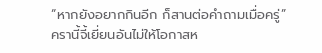“หากยังอยากกินอีก ก็สานต่อคำถามเมื่อครู่”
ครานี้จี้เยี่ยนอันไม่ให้โอกาสห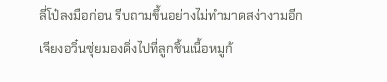ลี่โป๋ลงมือก่อน รีบถามขึ้นอย่างไม่ทำมาดสง่างามอีก
เจียงอวิ๋นซุ่ยมองดิ่งไปที่ลูกชิ้นเนื้อหมูก้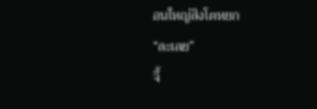อนใหญ่สิงโตหยก
“ละเลย”
จี้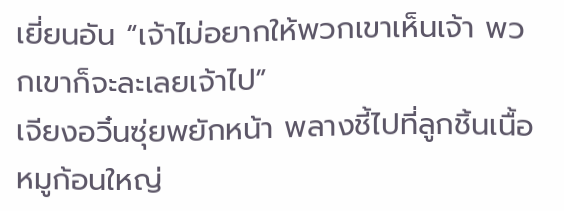เยี่ยนอัน “เจ้าไม่อยากให้พวกเขาเห็นเจ้า พวกเขาก็จะละเลยเจ้าไป”
เจียงอวิ๋นซุ่ยพยักหน้า พลางชี้ไปที่ลูกชิ้นเนื้อหมูก้อนใหญ่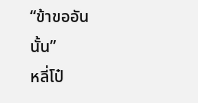“ข้าขออันนั้น”
หลี่โป๋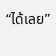“ได้เลย”